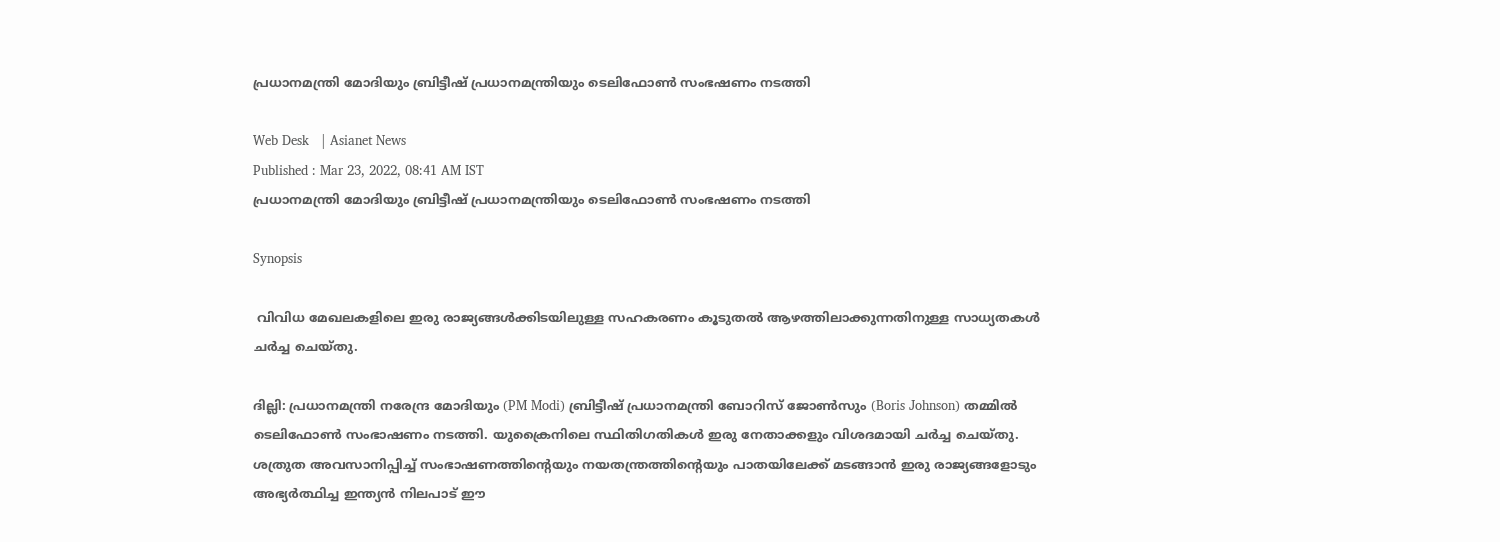പ്രധാനമന്ത്രി മോദിയും ബ്രിട്ടീഷ് പ്രധാനമന്ത്രിയും ടെലിഫോണ്‍ സംഭഷണം നടത്തി

Web Desk   | Asianet News
Published : Mar 23, 2022, 08:41 AM IST
പ്രധാനമന്ത്രി മോദിയും ബ്രിട്ടീഷ് പ്രധാനമന്ത്രിയും ടെലിഫോണ്‍ സംഭഷണം നടത്തി

Synopsis

 വിവിധ മേഖലകളിലെ ഇരു രാജ്യങ്ങള്‍ക്കിടയിലുള്ള സഹകരണം കൂടുതൽ ആഴത്തിലാക്കുന്നതിനുള്ള സാധ്യതകൾ ചര്‍ച്ച ചെയ്തു.

ദില്ലി: പ്രധാനമന്ത്രി നരേന്ദ്ര മോദിയും (PM Modi) ബ്രിട്ടീഷ് പ്രധാനമന്ത്രി ബോറിസ് ജോൺസും (Boris Johnson) തമ്മില്‍ ടെലിഫോണ്‍ സംഭാഷണം നടത്തി. യുക്രൈനിലെ സ്ഥിതിഗതികൾ ഇരു നേതാക്കളും വിശദമായി ചർച്ച ചെയ്തു. ശത്രുത അവസാനിപ്പിച്ച് സംഭാഷണത്തിന്റെയും നയതന്ത്രത്തിന്റെയും പാതയിലേക്ക് മടങ്ങാന്‍ ഇരു രാജ്യങ്ങളോടും അഭ്യര്‍ത്ഥിച്ച ഇന്ത്യന്‍ നിലപാട് ഈ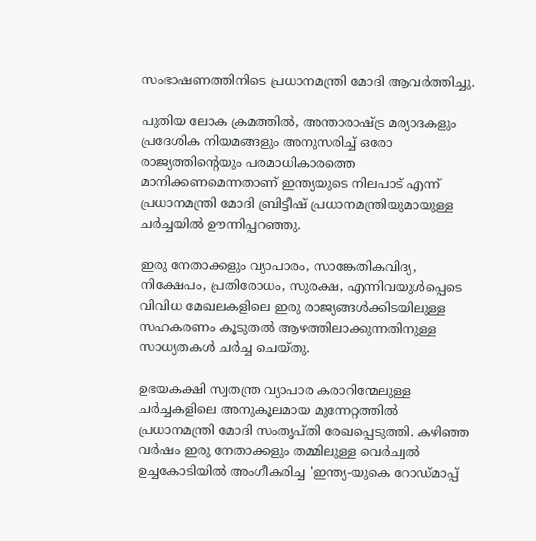സംഭാഷണത്തിനിടെ പ്രധാനമന്ത്രി മോദി ആവർത്തിച്ചു.

പുതിയ ലോക ക്രമത്തില്‍, അന്താരാഷ്ട്ര മര്യാദകളും പ്രദേശിക നിയമങ്ങളും അനുസരിച്ച് ഒരോ രാജ്യത്തിന്‍റെയും പരമാധികാരത്തെ മാനിക്കണമെന്നതാണ് ഇന്ത്യയുടെ നിലപാട് എന്ന് പ്രധാനമന്ത്രി മോദി ബ്രിട്ടീഷ് പ്രധാനമന്ത്രിയുമായുള്ള ചര്‍ച്ചയില്‍ ഊന്നിപ്പറഞ്ഞു.

ഇരു നേതാക്കളും വ്യാപാരം, സാങ്കേതികവിദ്യ, നിക്ഷേപം, പ്രതിരോധം, സുരക്ഷ, എന്നിവയുൾപ്പെടെ വിവിധ മേഖലകളിലെ ഇരു രാജ്യങ്ങള്‍ക്കിടയിലുള്ള സഹകരണം കൂടുതൽ ആഴത്തിലാക്കുന്നതിനുള്ള സാധ്യതകൾ ചര്‍ച്ച ചെയ്തു.

ഉഭയകക്ഷി സ്വതന്ത്ര വ്യാപാര കരാറിന്മേലുള്ള ചർച്ചകളിലെ അനുകൂലമായ മുന്നേറ്റത്തിൽ പ്രധാനമന്ത്രി മോദി സംതൃപ്തി രേഖപ്പെടുത്തി. കഴിഞ്ഞ വർഷം ഇരു നേതാക്കളും തമ്മിലുള്ള വെർച്വൽ ഉച്ചകോടിയിൽ അംഗീകരിച്ച 'ഇന്ത്യ-യുകെ റോഡ്‌മാപ്പ്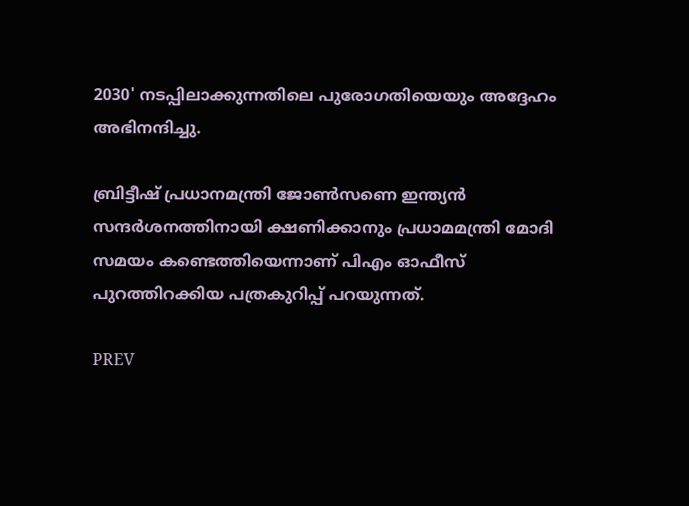2030' നടപ്പിലാക്കുന്നതിലെ പുരോഗതിയെയും അദ്ദേഹം അഭിനന്ദിച്ചു.

ബ്രിട്ടീഷ് പ്രധാനമന്ത്രി ജോൺസണെ ഇന്ത്യന്‍ സന്ദര്‍ശനത്തിനായി ക്ഷണിക്കാനും പ്രധാമമന്ത്രി മോദി സമയം കണ്ടെത്തിയെന്നാണ് പിഎം ഓഫീസ് പുറത്തിറക്കിയ പത്രകുറിപ്പ് പറയുന്നത്.

PREV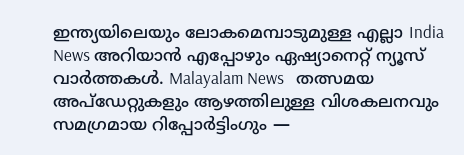ഇന്ത്യയിലെയും ലോകമെമ്പാടുമുള്ള എല്ലാ India News അറിയാൻ എപ്പോഴും ഏഷ്യാനെറ്റ് ന്യൂസ് വാർത്തകൾ. Malayalam News   തത്സമയ അപ്‌ഡേറ്റുകളും ആഴത്തിലുള്ള വിശകലനവും സമഗ്രമായ റിപ്പോർട്ടിംഗും —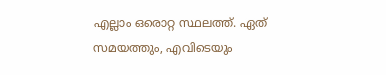എല്ലാം ഒരൊറ്റ സ്ഥലത്ത്. ഏത് സമയത്തും, എവിടെയും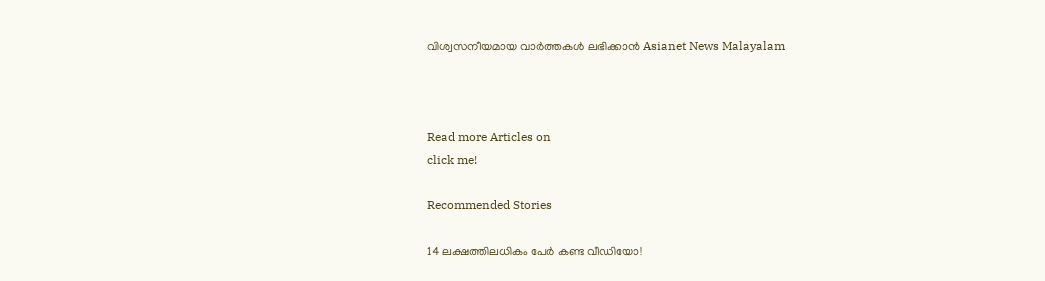വിശ്വസനീയമായ വാർത്തകൾ ലഭിക്കാൻ Asianet News Malayalam



Read more Articles on
click me!

Recommended Stories

14 ലക്ഷത്തിലധികം പേർ കണ്ട വീഡിയോ!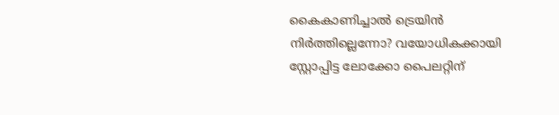കൈകാണിച്ചാൽ ട്രെയിൻ നിർത്തില്ലെന്നോ? വയോധികക്കായി സ്റ്റോപ്പിട്ട ലോക്കോ പൈലറ്റിന്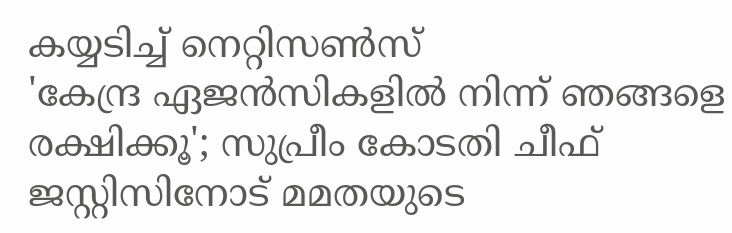കയ്യടിച്ച് നെറ്റിസൺസ്
'കേന്ദ്ര ഏജൻസികളിൽ നിന്ന് ഞങ്ങളെ രക്ഷിക്കൂ'; സുപ്രീം കോടതി ചീഫ് ജസ്റ്റിസിനോട് മമതയുടെ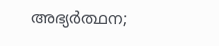അഭ്യർത്ഥന;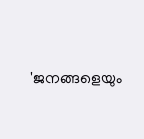'ജനങ്ങളെയും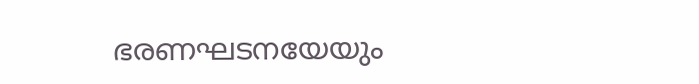ഭരണഘടനയേയും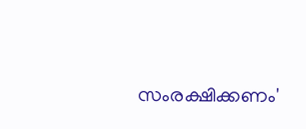സംരക്ഷിക്കണം'